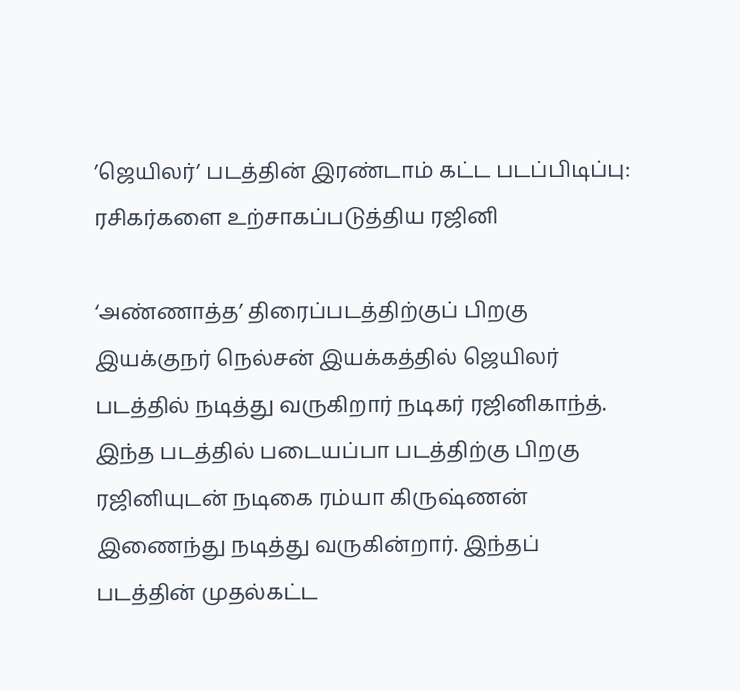’ஜெயிலர்’ படத்தின் இரண்டாம் கட்ட படப்பிடிப்பு: ரசிகர்களை உற்சாகப்படுத்திய ரஜினி

‘அண்ணாத்த’ திரைப்படத்திற்குப் பிறகு இயக்குநர் நெல்சன் இயக்கத்தில் ஜெயிலர் படத்தில் நடித்து வருகிறார் நடிகர் ரஜினிகாந்த். இந்த படத்தில் படையப்பா படத்திற்கு பிறகு ரஜினியுடன் நடிகை ரம்யா கிருஷ்ணன் இணைந்து நடித்து வருகின்றார். இந்தப் படத்தின் முதல்கட்ட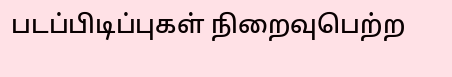படப்பிடிப்புகள் நிறைவுபெற்ற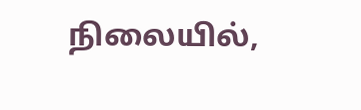நிலையில்,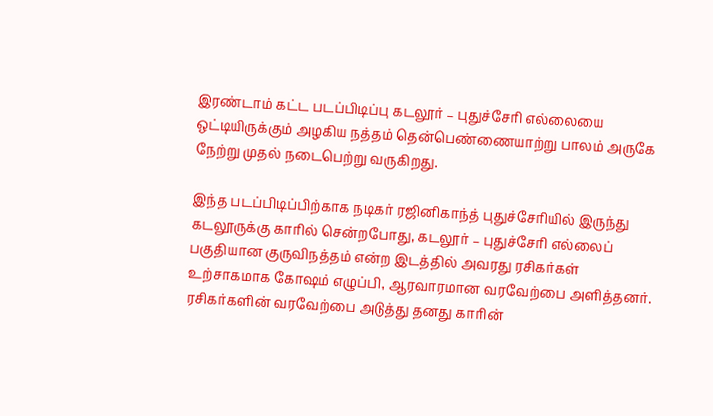இரண்டாம் கட்ட படப்பிடிப்பு கடலூர் – புதுச்சேரி எல்லையை ஒட்டியிருக்கும் அழகிய நத்தம் தென்பெண்ணையாற்று பாலம் அருகே நேற்று முதல் நடைபெற்று வருகிறது.

இந்த படப்பிடிப்பிற்காக நடிகர் ரஜினிகாந்த் புதுச்சேரியில் இருந்து கடலூருக்கு காரில் சென்றபோது, கடலூர் – புதுச்சேரி எல்லைப் பகுதியான குருவிநத்தம் என்ற இடத்தில் அவரது ரசிகர்கள் உற்சாகமாக கோஷம் எழுப்பி, ஆரவாரமான வரவேற்பை அளித்தனர். ரசிகர்களின் வரவேற்பை அடுத்து தனது காரின்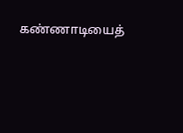கண்ணாடியைத்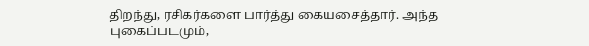திறந்து, ரசிகர்களை பார்த்து கையசைத்தார். அந்த புகைப்படமும்,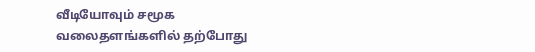வீடியோவும் சமூக வலைதளங்களில் தற்போது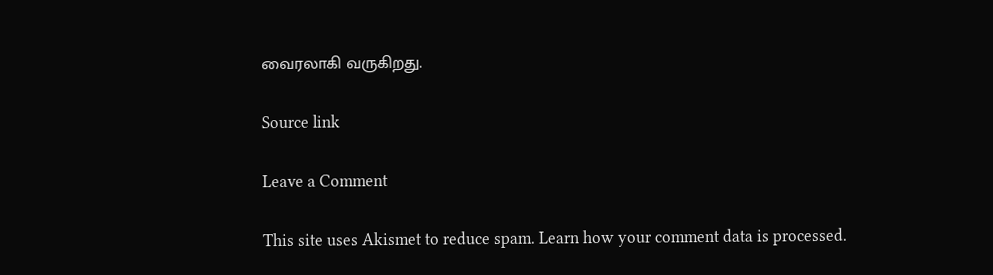வைரலாகி வருகிறது.

Source link

Leave a Comment

This site uses Akismet to reduce spam. Learn how your comment data is processed.